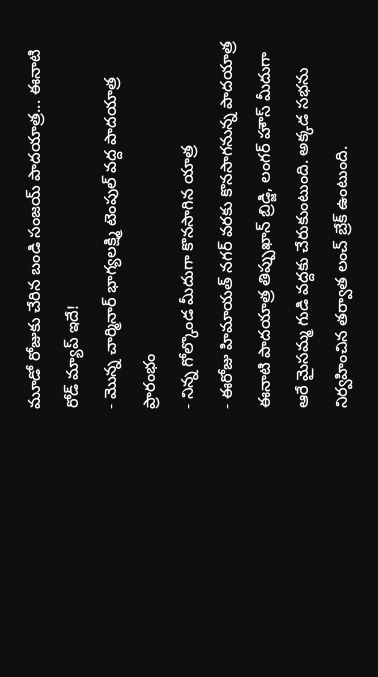మూడో రోజుకు చేరిన బండి సంజయ్ పాదయాత్ర... ఈనాటి రోడ్ మ్యాప్ ఇదే!
- మొన్న చార్మినార్ భాగ్యలక్ష్మి టెంపుల్ వద్ద పాదయాత్ర ప్రారంభం
- నిన్న గోల్కొండ మీదుగా కొనసాగిన యాత్ర
- ఈరోజు హిమాయత్ నగర్ వరకు కొనసాగనున్న పాదయాత్ర
ఈనాటి పాదయాత్ర తిప్పుఖాన్ బ్రిడ్జి, లంగర్ హౌస్ మీదుగా ఆరే మైసమ్మ గుడి వద్దకు చేరుకుంటుంది. అక్కడ సభను నిర్వహించిన తర్వాత లంచ్ బ్రేక్ ఉంటుంది.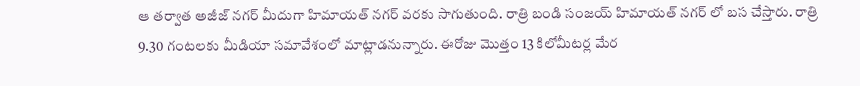ఆ తర్వాత అజీజ్ నగర్ మీదుగా హిమాయత్ నగర్ వరకు సాగుతుంది. రాత్రి బండి సంజయ్ హిమాయత్ నగర్ లో బస చేస్తారు. రాత్రి 9.30 గంటలకు మీడియా సమావేశంలో మాట్లాడనున్నారు. ఈరోజు మొత్తం 13 కిలోమీటర్ల మేర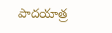పాదయాత్ర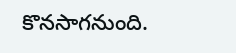కొనసాగనుంది.